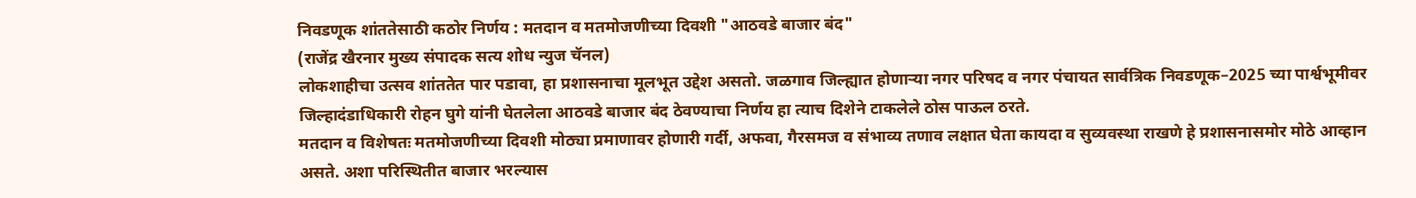निवडणूक शांततेसाठी कठोर निर्णय : मतदान व मतमोजणीच्या दिवशी "आठवडे बाजार बंद"
(राजेंद्र खैरनार मुख्य संपादक सत्य शोध न्युज चॅनल)
लोकशाहीचा उत्सव शांततेत पार पडावा, हा प्रशासनाचा मूलभूत उद्देश असतो. जळगाव जिल्ह्यात होणाऱ्या नगर परिषद व नगर पंचायत सार्वत्रिक निवडणूक–2025 च्या पार्श्वभूमीवर जिल्हादंडाधिकारी रोहन घुगे यांनी घेतलेला आठवडे बाजार बंद ठेवण्याचा निर्णय हा त्याच दिशेने टाकलेले ठोस पाऊल ठरते.
मतदान व विशेषतः मतमोजणीच्या दिवशी मोठ्या प्रमाणावर होणारी गर्दी, अफवा, गैरसमज व संभाव्य तणाव लक्षात घेता कायदा व सुव्यवस्था राखणे हे प्रशासनासमोर मोठे आव्हान असते. अशा परिस्थितीत बाजार भरल्यास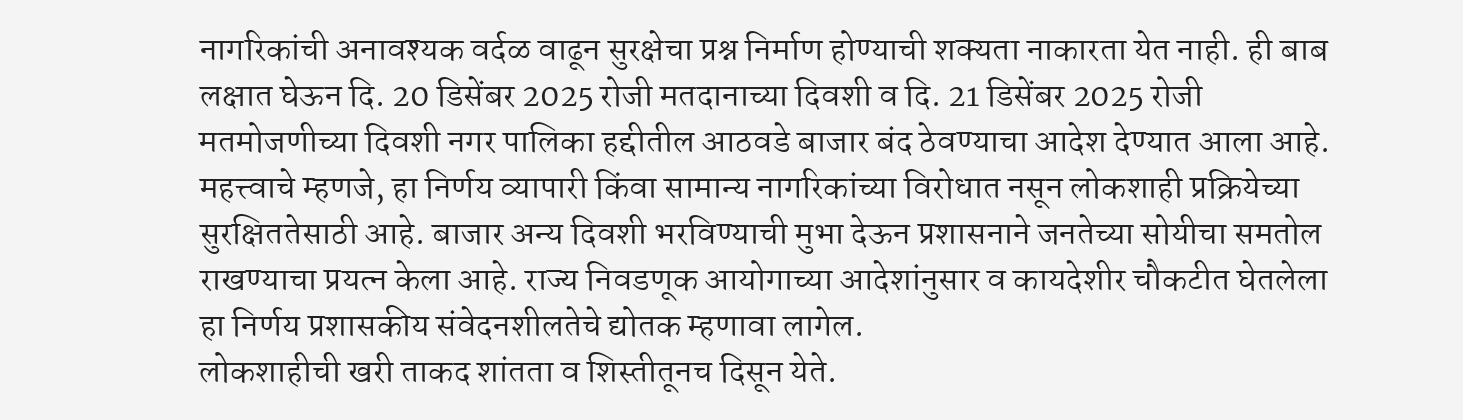नागरिकांची अनावश्यक वर्दळ वाढून सुरक्षेचा प्रश्न निर्माण होण्याची शक्यता नाकारता येत नाही. ही बाब लक्षात घेऊन दि. 20 डिसेंबर 2025 रोजी मतदानाच्या दिवशी व दि. 21 डिसेंबर 2025 रोजी मतमोजणीच्या दिवशी नगर पालिका हद्दीतील आठवडे बाजार बंद ठेवण्याचा आदेश देण्यात आला आहे.
महत्त्वाचे म्हणजे, हा निर्णय व्यापारी किंवा सामान्य नागरिकांच्या विरोधात नसून लोकशाही प्रक्रियेच्या सुरक्षिततेसाठी आहे. बाजार अन्य दिवशी भरविण्याची मुभा देऊन प्रशासनाने जनतेच्या सोयीचा समतोल राखण्याचा प्रयत्न केला आहे. राज्य निवडणूक आयोगाच्या आदेशांनुसार व कायदेशीर चौकटीत घेतलेला हा निर्णय प्रशासकीय संवेदनशीलतेचे द्योतक म्हणावा लागेल.
लोकशाहीची खरी ताकद शांतता व शिस्तीतूनच दिसून येते.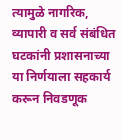त्यामुळे नागरिक, व्यापारी व सर्व संबंधित घटकांनी प्रशासनाच्या या निर्णयाला सहकार्य करून निवडणूक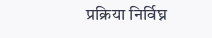प्रक्रिया निर्विघ्न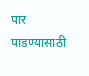पार पाडण्यासाठी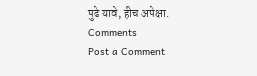पुढे यावे, हीच अपेक्षा.
Comments
Post a Comment